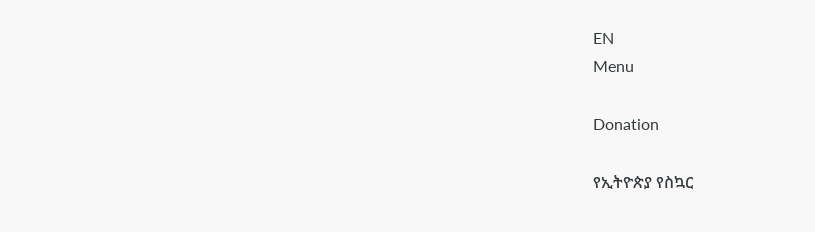EN
Menu

Donation

የኢትዮጵያ የስኳር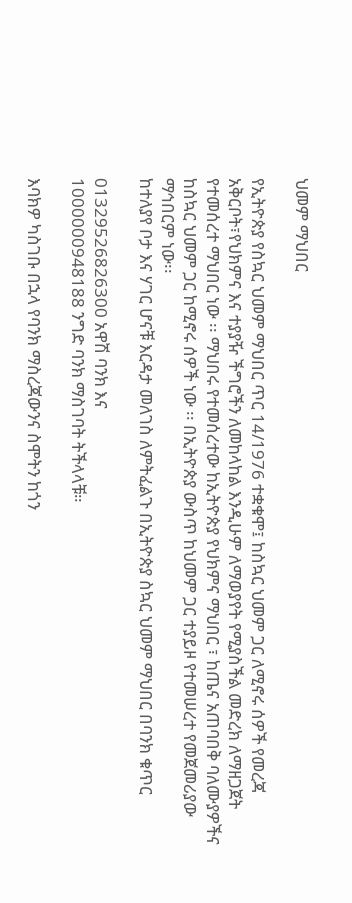ህመም ማህበር

የኢትዮጵያ የስኳር ህመም ማህበር ጥር 14/1976 ተቋቁሞ፤ ከስኳር ህመም ጋር ለሚኖሩ ሰዎች የመረጃ አቅርቦት፣የህክምና እና ተያያዥ ችግሮችን ለመከላከል እንዲሁም ለማወያየት የሚያስችል መድረክ ለማዘጋጀት የተመሰረተ ማህበር ነው ፡፡ ማህበሩ የተመሰረተው ከኢትዮጵያ የህክምና ማህበር ፣ ከጤና አጠባበቅ ባለሙያዎችና ከስኳር ህመም ጋር ከሚኖሩ ሰዎች ነው ፡፡ በኢትዮጵያ ውስጥ ከህመም ጋር ተያይዞ የተመሠረተ የመጀመሪያው ማኅበርም ነው፡፡
ከተለያየ ቦታ እና ሃገር ሆናቹ እርዳታ መለገስ ለምትፈልጉ በኢትዮጵያ ስኳር ህመም ማህበር በባንክ ቁጥር

01329526826300 አዋሽ ባንክ እና
1000000948188 ንግድ ባንክ ማስገባት ትችላላቹ።

እባክዎ ካስገቡ በኋላ የባንክ ማስረጃውንና ስሞትን ከጎን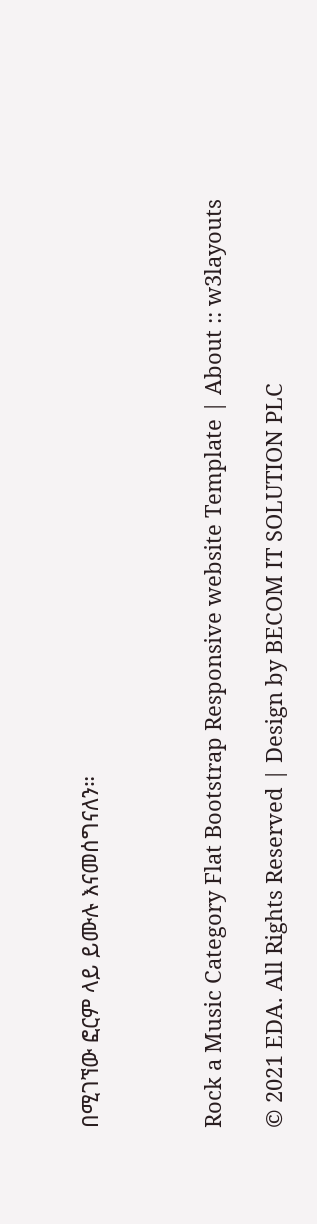በሚገኘው ፎርም ላይ ይሙሉ እናመሰግናለን።



Rock a Music Category Flat Bootstrap Responsive website Template | About :: w3layouts

© 2021 EDA. All Rights Reserved | Design by BECOM IT SOLUTION PLC